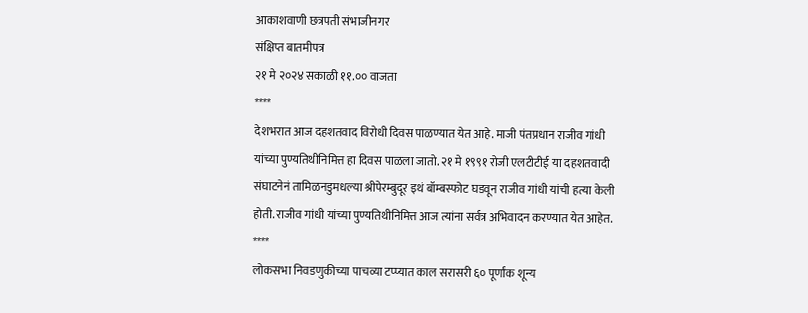आकाशवाणी छत्रपती संभाजीनगर
संक्षिप्त बातमीपत्र
२१ मे २०२४ सकाळी ११.०० वाजता
****
देशभरात आज दहशतवाद विरोधी दिवस पाळण्यात येत आहे. माजी पंतप्रधान राजीव गांधी यांच्या पुण्यतिथीनिमित्त हा दिवस पाळला जातो. २१ मे १९९१ रोजी एलटीटीई या दहशतवादी संघाटनेनं तामिळनडुमधल्या श्रीपेरम्बुदूर इथं बॉम्बस्फोट घडवून राजीव गांधी यांची हत्या केली होती. राजीव गांधी यांच्या पुण्यतिथीनिमित्त आज त्यांना सर्वत्र अभिवादन करण्यात येत आहेत.
****
लोकसभा निवडणुकीच्या पाचव्या टप्प्यात काल सरासरी ६० पूर्णांक शून्य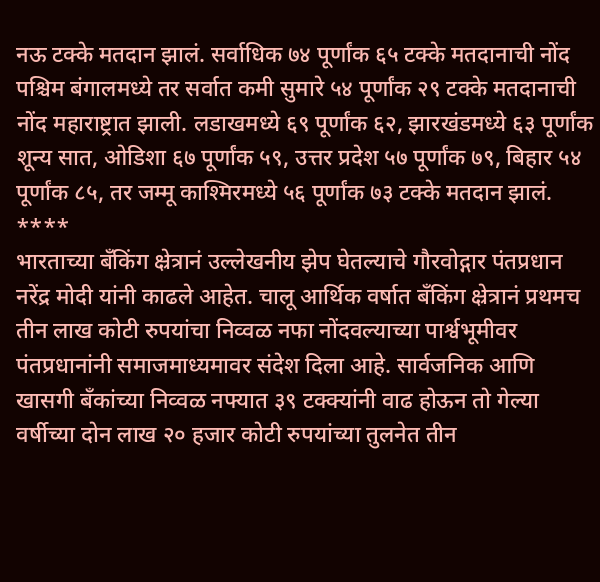नऊ टक्के मतदान झालं. सर्वाधिक ७४ पूर्णांक ६५ टक्के मतदानाची नोंद पश्चिम बंगालमध्ये तर सर्वात कमी सुमारे ५४ पूर्णांक २९ टक्के मतदानाची नोंद महाराष्ट्रात झाली. लडाखमध्ये ६९ पूर्णांक ६२, झारखंडमध्ये ६३ पूर्णांक शून्य सात, ओडिशा ६७ पूर्णांक ५९, उत्तर प्रदेश ५७ पूर्णांक ७९, बिहार ५४ पूर्णांक ८५, तर जम्मू काश्मिरमध्ये ५६ पूर्णांक ७३ टक्के मतदान झालं.
****
भारताच्या बँकिंग क्ष्रेत्रानं उल्लेखनीय झेप घेतल्याचे गौरवोद्गार पंतप्रधान नरेंद्र मोदी यांनी काढले आहेत. चालू आर्थिक वर्षात बँकिंग क्ष्रेत्रानं प्रथमच तीन लाख कोटी रुपयांचा निव्वळ नफा नोंदवल्याच्या पार्श्वभूमीवर पंतप्रधानांनी समाजमाध्यमावर संदेश दिला आहे. सार्वजनिक आणि खासगी बँकांच्या निव्वळ नफ्यात ३९ टक्क्यांनी वाढ होऊन तो गेल्या वर्षीच्या दोन लाख २० हजार कोटी रुपयांच्या तुलनेत तीन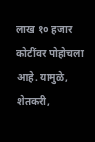लाख १० हजार कोटींवर पोहोचला आहे. यामुळे, शेतकरी,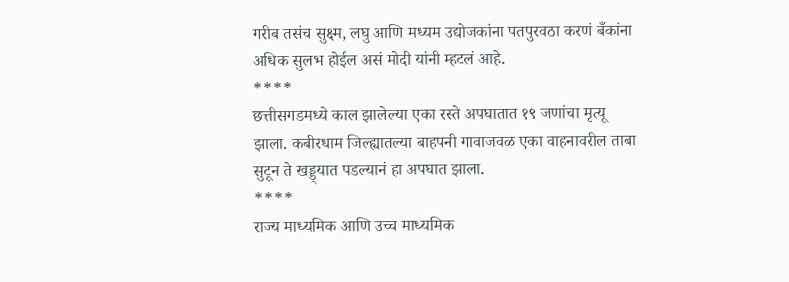गरीब तसंच सुक्ष्म, लघु आणि मध्यम उद्योजकांना पतपुरवठा करणं बँकांना अधिक सुलभ होईल असं मोदी यांनी म्हटलं आहे.
****
छत्तीसगडमध्ये काल झालेल्या एका रस्ते अपघातात १९ जणांचा मृत्यू झाला. कबीरधाम जिल्ह्यातल्या बाहपनी गावाजवळ एका वाहनावरील ताबा सुटून ते खड्ड्यात पडल्यानं हा अपघात झाला.
****
राज्य माध्यमिक आणि उच्च माध्यमिक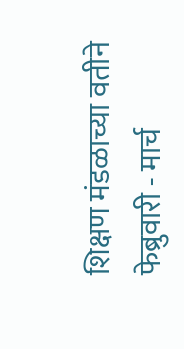शिक्षण मंडळाच्या वतीने फेब्रुवारी - मार्च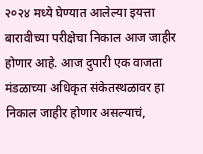२०२४ मध्ये घेण्यात आलेल्या इयत्ता बारावीच्या परीक्षेचा निकाल आज जाहीर होणार आहे. आज दुपारी एक वाजता मंडळाच्या अधिकृत संकेतस्थळावर हा निकाल जाहीर होणार असल्याचं,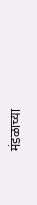मंडळाच्या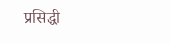प्रसिद्धी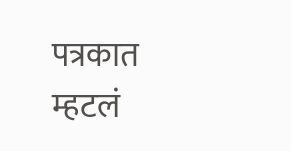पत्रकात म्हटलं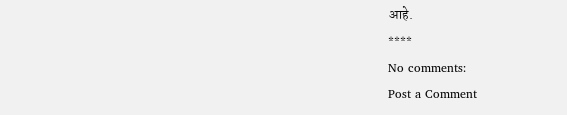आहे.
****
No comments:
Post a Comment